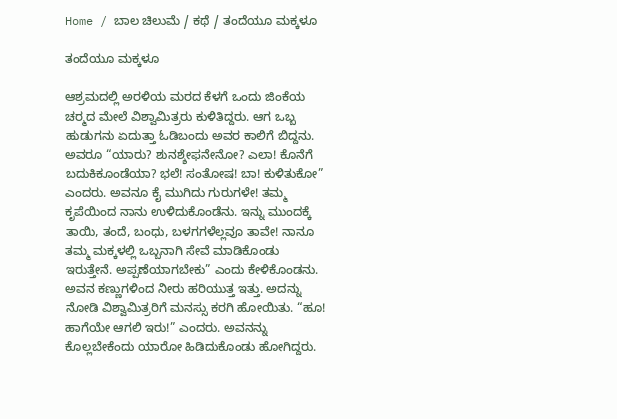Home / ಬಾಲ ಚಿಲುಮೆ / ಕಥೆ / ತಂದೆಯೂ ಮಕ್ಕಳೂ

ತಂದೆಯೂ ಮಕ್ಕಳೂ

ಆಶ್ರಮದಲ್ಲಿ ಅರಳಿಯ ಮರದ ಕೆಳಗೆ ಒಂದು ಜಿಂಕೆಯ ಚರ್‍ಮದ ಮೇಲೆ ವಿಶ್ವಾಮಿತ್ರರು ಕುಳಿತಿದ್ದರು. ಆಗ ಒಬ್ಬ ಹುಡುಗನು ಏದುತ್ತಾ ಓಡಿಬಂದು ಅವರ ಕಾಲಿಗೆ ಬಿದ್ದನು. ಅವರೂ “ಯಾರು? ಶುನಶ್ಶೇಫನೇನೋ? ಎಲಾ! ಕೊನೆಗೆ ಬದುಕಿಕೂಂಡೆಯಾ? ಭಲೆ! ಸಂತೋಷ! ಬಾ! ಕುಳಿತುಕೋ” ಎಂದರು. ಅವನೂ ಕೈ ಮುಗಿದು ಗುರುಗಳೇ! ತಮ್ಮ ಕೃಪೆಯಿಂದ ನಾನು ಉಳಿದುಕೊಂಡೆನು. ಇನ್ನು ಮುಂದಕ್ಕೆ ತಾಯಿ, ತಂದೆ, ಬಂಧು, ಬಳಗಗಳೆಲ್ಲವೂ ತಾವೇ! ನಾನೂ ತಮ್ಮ ಮಕ್ಕಳಲ್ಲಿ ಒಬ್ಬನಾಗಿ ಸೇವೆ ಮಾಡಿಕೊಂಡು ಇರುತ್ತೇನೆ. ಅಪ್ಪಣೆಯಾಗಬೇಕು” ಎಂದು ಕೇಳಿಕೊಂಡನು. ಅವನ ಕಣ್ಣುಗಳಿಂದ ನೀರು ಹರಿಯುತ್ತ ಇತ್ತು. ಅದನ್ನು ನೋಡಿ ವಿಶ್ವಾಮಿತ್ರರಿಗೆ ಮನಸ್ಸು ಕರಗಿ ಹೋಯಿತು. “ಹೂ! ಹಾಗೆಯೇ ಆಗಲಿ ಇರು!” ಎಂದರು. ಅವನನ್ನು ಕೊಲ್ಲಬೇಕೆಂದು ಯಾರೋ ಹಿಡಿದುಕೊಂಡು ಹೋಗಿದ್ದರು.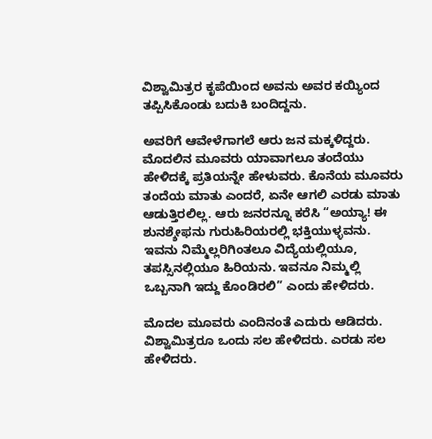ವಿಶ್ವಾಮಿತ್ರರ ಕೃಪೆಯಿಂದ ಅವನು ಅವರ ಕಯ್ಯಿಂದ ತಪ್ಪಿಸಿಕೊಂಡು ಬದುಕಿ ಬಂದಿದ್ದನು.

ಅವರಿಗೆ ಆವೇಳೆಗಾಗಲೆ ಆರು ಜನ ಮಕ್ಕಳಿದ್ದರು. ಮೊದಲಿನ ಮೂವರು ಯಾವಾಗಲೂ ತಂದೆಯು ಹೇಳಿದಕ್ಕೆ ಪ್ರತಿಯನ್ನೇ ಹೇಳುವರು. ಕೊನೆಯ ಮೂವರು ತಂದೆಯ ಮಾತು ಎಂದರೆ, ಏನೇ ಆಗಲಿ ಎರಡು ಮಾತು ಆಡುತ್ತಿರಲಿಲ್ಲ. ಆರು ಜನರನ್ನೂ ಕರೆಸಿ “ಅಯ್ಯಾ! ಈ ಶುನಶ್ಶೇಫನು ಗುರುಹಿರಿಯರಲ್ಲಿ ಭಕ್ತಿಯುಳ್ಳವನು. ಇವನು ನಿಮ್ಮೆಲ್ಲರಿಗಿಂತಲೂ ವಿದ್ಯೆಯಲ್ಲಿಯೂ, ತಪಸ್ಸಿನಲ್ಲಿಯೂ ಹಿರಿಯನು. ಇವನೂ ನಿಮ್ಮಲ್ಲಿ ಒಬ್ಬನಾಗಿ ಇದ್ದು ಕೊಂಡಿರಲಿ” ಎಂದು ಹೇಳಿದರು.

ಮೊದಲ ಮೂವರು ಎಂದಿನಂತೆ ಎದುರು ಆಡಿದರು. ವಿಶ್ವಾಮಿತ್ರರೂ ಒಂದು ಸಲ ಹೇಳಿದರು. ಎರಡು ಸಲ ಹೇಳಿದರು.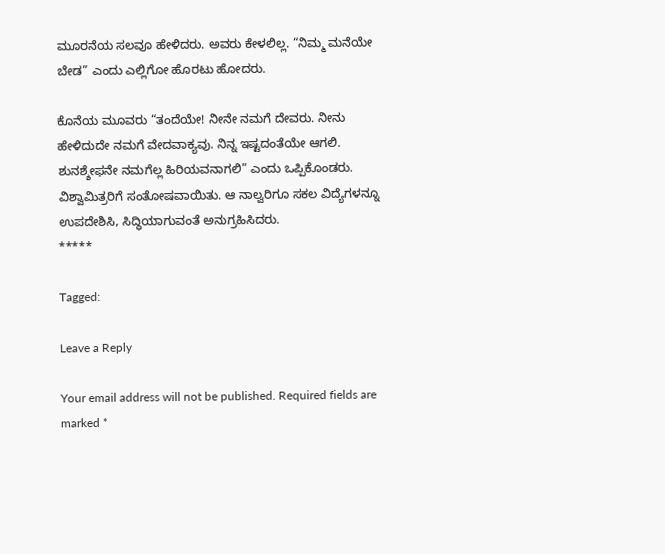ಮೂರನೆಯ ಸಲವೂ ಹೇಳಿದರು. ಅವರು ಕೇಳಲಿಲ್ಲ. “ನಿಮ್ಮ ಮನೆಯೇ ಬೇಡ” ಎಂದು ಎಲ್ಲಿಗೋ ಹೊರಟು ಹೋದರು.

ಕೊನೆಯ ಮೂವರು “ತಂದೆಯೇ! ನೀನೇ ನಮಗೆ ದೇವರು. ನೀನು ಹೇಳಿದುದೇ ನಮಗೆ ವೇದವಾಕ್ಯವು. ನಿನ್ನ ಇಷ್ಟದಂತೆಯೇ ಆಗಲಿ. ಶುನಶ್ಶೇಫನೇ ನಮಗೆಲ್ಲ ಹಿರಿಯವನಾಗಲಿ” ಎಂದು ಒಪ್ಪಿಕೊಂಡರು. ವಿಶ್ವಾಮಿತ್ರರಿಗೆ ಸಂತೋಷವಾಯಿತು. ಆ ನಾಲ್ವರಿಗೂ ಸಕಲ ವಿದ್ಯೆಗಳನ್ನೂ ಉಪದೇಶಿಸಿ, ಸಿದ್ಧಿಯಾಗುವಂತೆ ಅನುಗ್ರಹಿಸಿದರು.
*****

Tagged:

Leave a Reply

Your email address will not be published. Required fields are marked *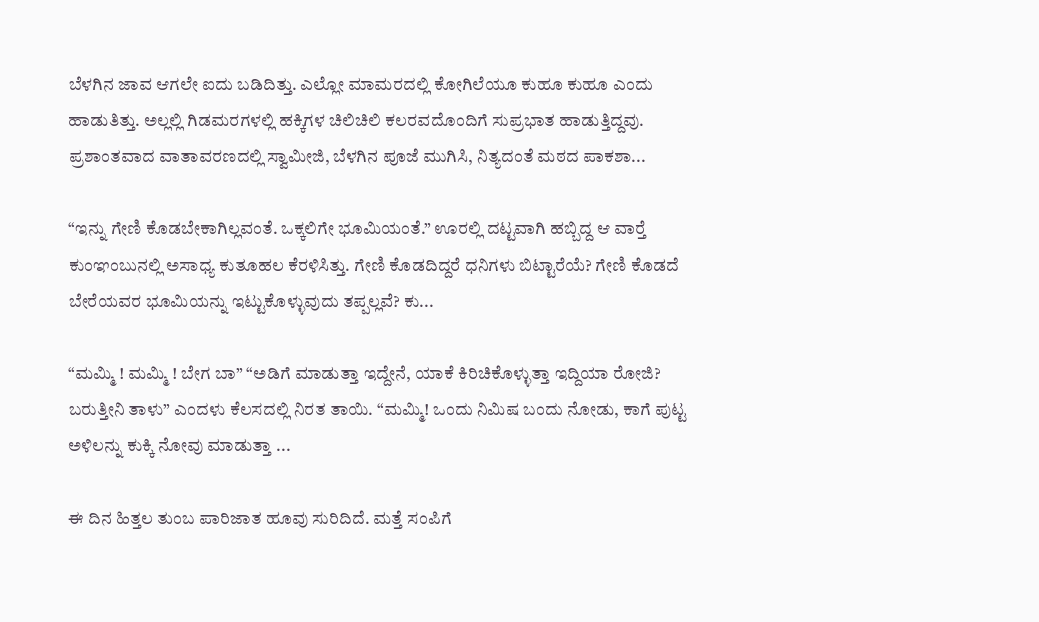ಬೆಳಗಿನ ಜಾವ ಆಗಲೇ ಐದು ಬಡಿದಿತ್ತು. ಎಲ್ಲೋ ಮಾಮರದಲ್ಲಿ ಕೋಗಿಲೆಯೂ ಕುಹೂ ಕುಹೂ ಎಂದು ಹಾಡುತಿತ್ತು. ಅಲ್ಲಲ್ಲಿ ಗಿಡಮರಗಳಲ್ಲಿ ಹಕ್ಕಿಗಳ ಚಿಲಿಚಿಲಿ ಕಲರವದೊಂದಿಗೆ ಸುಪ್ರಭಾತ ಹಾಡುತ್ತಿದ್ದವು. ಪ್ರಶಾಂತವಾದ ವಾತಾವರಣದಲ್ಲಿ ಸ್ವಾಮೀಜಿ, ಬೆಳಗಿನ ಪೂಜೆ ಮುಗಿಸಿ, ನಿತ್ಯದಂತೆ ಮಠದ ಪಾಕಶಾ...

“ಇನ್ನು ಗೇಣಿ ಕೊಡಬೇಕಾಗಿಲ್ಲವಂತೆ. ಒಕ್ಕಲಿಗೇ ಭೂಮಿಯಂತೆ.” ಊರಲ್ಲಿ ದಟ್ಟವಾಗಿ ಹಬ್ಬಿದ್ದ ಆ ವಾರ್‍ತೆ ಕುಂಞಂಬುನಲ್ಲಿ ಅಸಾಧ್ಯ ಕುತೂಹಲ ಕೆರಳಿಸಿತ್ತು. ಗೇಣಿ ಕೊಡದಿದ್ದರೆ ಧನಿಗಳು ಬಿಟ್ಟಾರೆಯೆ? ಗೇಣಿ ಕೊಡದೆ ಬೇರೆಯವರ ಭೂಮಿಯನ್ನು ಇಟ್ಟುಕೊಳ್ಳುವುದು ತಪ್ಪಲ್ಲವೆ? ಕು...

“ಮಮ್ಮಿ ! ಮಮ್ಮಿ ! ಬೇಗ ಬಾ” “ಅಡಿಗೆ ಮಾಡುತ್ತಾ ಇದ್ದೇನೆ, ಯಾಕೆ ಕಿರಿಚಿಕೊಳ್ಳುತ್ತಾ ಇದ್ದಿಯಾ ರೋಜಿ? ಬರುತ್ತೀನಿ ತಾಳು” ಎಂದಳು ಕೆಲಸದಲ್ಲಿ ನಿರತ ತಾಯಿ. “ಮಮ್ಮಿ! ಒಂದು ನಿಮಿಷ ಬಂದು ನೋಡು, ಕಾಗೆ ಪುಟ್ಟ ಅಳಿಲನ್ನು ಕುಕ್ಕಿ ನೋವು ಮಾಡುತ್ತಾ ...

ಈ ದಿನ ಹಿತ್ತಲ ತುಂಬ ಪಾರಿಜಾತ ಹೂವು ಸುರಿದಿದೆ. ಮತ್ತೆ ಸಂಪಿಗೆ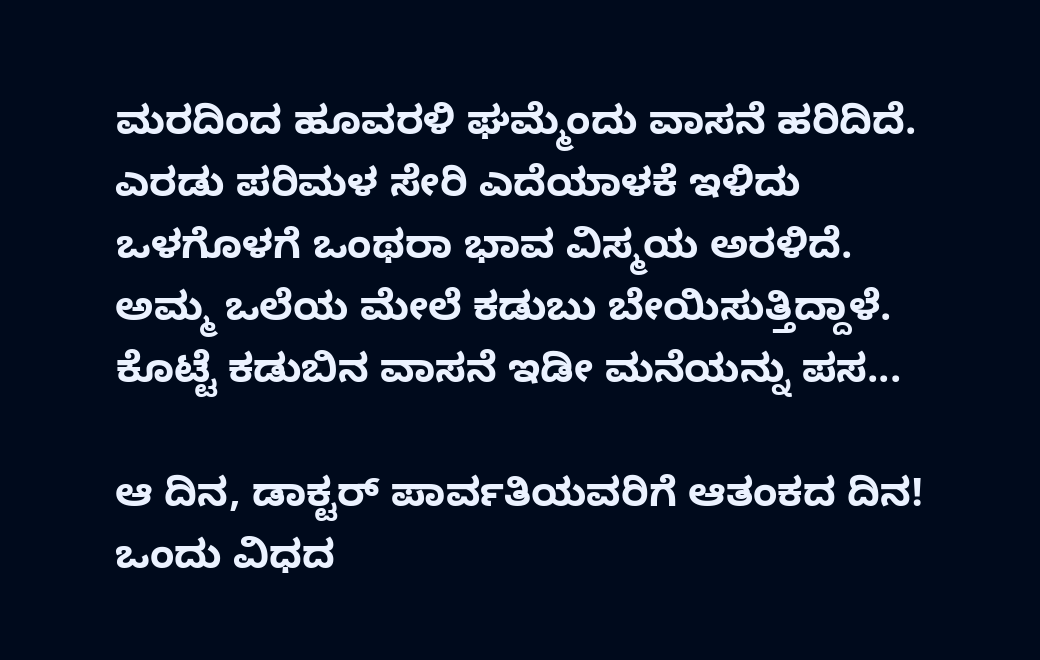ಮರದಿಂದ ಹೂವರಳಿ ಘಮ್ಮೆಂದು ವಾಸನೆ ಹರಿದಿದೆ. ಎರಡು ಪರಿಮಳ ಸೇರಿ ಎದೆಯಾಳಕೆ ಇಳಿದು ಒಳಗೊಳಗೆ ಒಂಥರಾ ಭಾವ ವಿಸ್ಮಯ ಅರಳಿದೆ. ಅಮ್ಮ ಒಲೆಯ ಮೇಲೆ ಕಡುಬು ಬೇಯಿಸುತ್ತಿದ್ದಾಳೆ. ಕೊಟ್ಟೆ ಕಡುಬಿನ ವಾಸನೆ ಇಡೀ ಮನೆಯನ್ನು ಪಸ...

ಆ ದಿನ, ಡಾಕ್ಟರ್ ಪಾರ್ವತಿಯವರಿಗೆ ಆತಂಕದ ದಿನ! ಒಂದು ವಿಧದ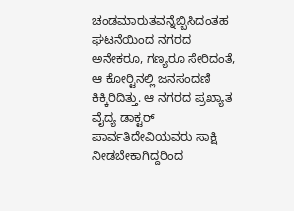ಚಂಡಮಾರುತವನ್ನೆಬ್ಬಿಸಿದಂತಹ ಘಟನೆಯಿಂದ ನಗರದ ಅನೇಕರೂ, ಗಣ್ಯರೂ ಸೇರಿದಂತೆ, ಆ ಕೋರ್‍ಟಿನಲ್ಲಿ ಜನಸಂದಣಿ ಕಿಕ್ಕಿರಿದಿತ್ತು. ಆ ನಗರದ ಪ್ರಖ್ಯಾತ ವೈದ್ಯ ಡಾಕ್ಟರ್ ಪಾರ್ವತಿದೇವಿಯವರು ಸಾಕ್ಷಿ ನೀಡಬೇಕಾಗಿದ್ದರಿಂದ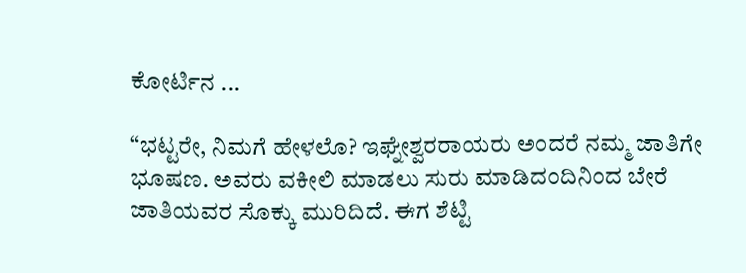ಕೋರ್ಟಿನ ...

“ಭಟ್ಟರೇ, ನಿಮಗೆ ಹೇಳಲೊ? ಇಘ್ನೇಶ್ವರರಾಯರು ಅಂದರೆ ನಮ್ಮ ಜಾತಿಗೇ ಭೂಷಣ. ಅವರು ವಕೀಲಿ ಮಾಡಲು ಸುರು ಮಾಡಿದಂದಿನಿಂದ ಬೇರೆ ಜಾತಿಯವರ ಸೊಕ್ಕು ಮುರಿದಿದೆ. ಈಗ ಶೆಟ್ಟಿ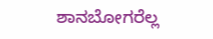ಶಾನಬೋಗರೆಲ್ಲ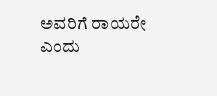ಅವರಿಗೆ ರಾಯರೇ ಎಂದು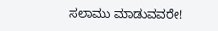ಸಲಾಮು ಮಾಡುವವರೇ!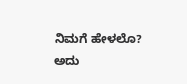ನಿಮಗೆ ಹೇಳಲೊ? ಅದು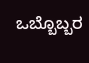ಒಬ್ಬೊಬ್ಬರ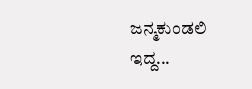ಜನ್ಮಕುಂಡಲಿ ಇದ್ದ...